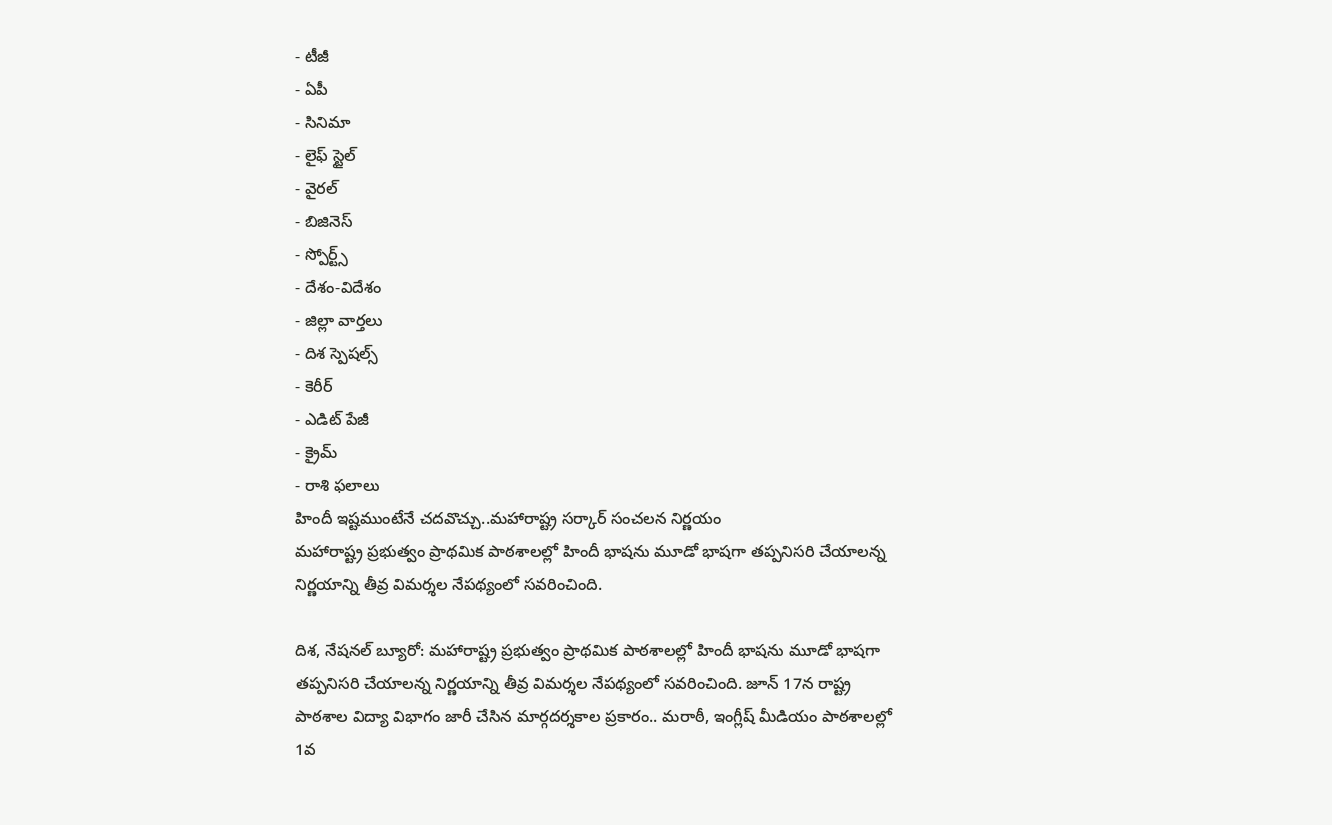- టీజీ
- ఏపీ
- సినిమా
- లైఫ్ స్టైల్
- వైరల్
- బిజినెస్
- స్పోర్ట్స్
- దేశం-విదేశం
- జిల్లా వార్తలు
- దిశ స్పెషల్స్
- కెరీర్
- ఎడిట్ పేజీ
- క్రైమ్
- రాశి ఫలాలు
హిందీ ఇష్టముంటేనే చదవొచ్చు..మహారాష్ట్ర సర్కార్ సంచలన నిర్ణయం
మహారాష్ట్ర ప్రభుత్వం ప్రాథమిక పాఠశాలల్లో హిందీ భాషను మూడో భాషగా తప్పనిసరి చేయాలన్న నిర్ణయాన్ని తీవ్ర విమర్శల నేపథ్యంలో సవరించింది.

దిశ, నేషనల్ బ్యూరో: మహారాష్ట్ర ప్రభుత్వం ప్రాథమిక పాఠశాలల్లో హిందీ భాషను మూడో భాషగా తప్పనిసరి చేయాలన్న నిర్ణయాన్ని తీవ్ర విమర్శల నేపథ్యంలో సవరించింది. జూన్ 17న రాష్ట్ర పాఠశాల విద్యా విభాగం జారీ చేసిన మార్గదర్శకాల ప్రకారం.. మరాఠీ, ఇంగ్లీష్ మీడియం పాఠశాలల్లో 1వ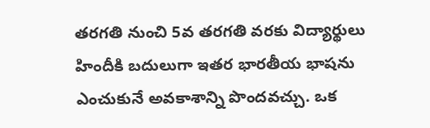తరగతి నుంచి 5వ తరగతి వరకు విద్యార్థులు హిందీకి బదులుగా ఇతర భారతీయ భాషను ఎంచుకునే అవకాశాన్ని పొందవచ్చు. ఒక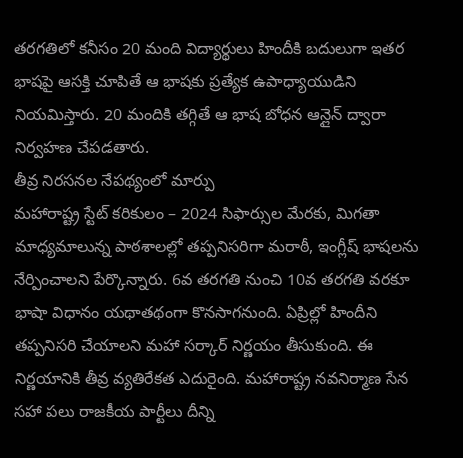తరగతిలో కనీసం 20 మంది విద్యార్థులు హిందీకి బదులుగా ఇతర భాషపై ఆసక్తి చూపితే ఆ భాషకు ప్రత్యేక ఉపాధ్యాయుడిని నియమిస్తారు. 20 మందికి తగ్గితే ఆ భాష బోధన ఆన్లైన్ ద్వారా నిర్వహణ చేపడతారు.
తీవ్ర నిరసనల నేపథ్యంలో మార్పు
మహారాష్ట్ర స్టేట్ కరికులం – 2024 సిఫార్సుల మేరకు, మిగతా మాధ్యమాలున్న పాఠశాలల్లో తప్పనిసరిగా మరాఠీ, ఇంగ్లీష్ భాషలను నేర్పించాలని పేర్కొన్నారు. 6వ తరగతి నుంచి 10వ తరగతి వరకూ భాషా విధానం యథాతథంగా కొనసాగనుంది. ఏప్రిల్లో హిందీని తప్పనిసరి చేయాలని మహా సర్కార్ నిర్ణయం తీసుకుంది. ఈ నిర్ణయానికి తీవ్ర వ్యతిరేకత ఎదురైంది. మహారాష్ట్ర నవనిర్మాణ సేన సహా పలు రాజకీయ పార్టీలు దీన్ని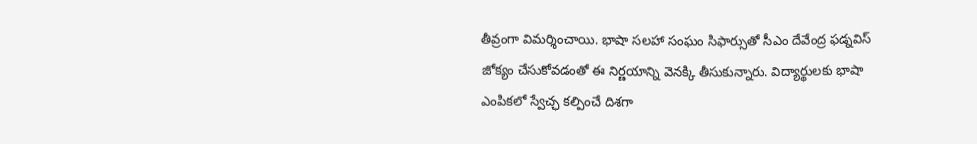తీవ్రంగా విమర్శించాయి. భాషా సలహా సంఘం సిఫార్సుతో సీఎం దేవేంద్ర ఫడ్నవిస్ జోక్యం చేసుకోవడంతో ఈ నిర్ణయాన్ని వెనక్కి తీసుకున్నారు. విద్యార్థులకు భాషా ఎంపికలో స్వేచ్ఛ కల్పించే దిశగా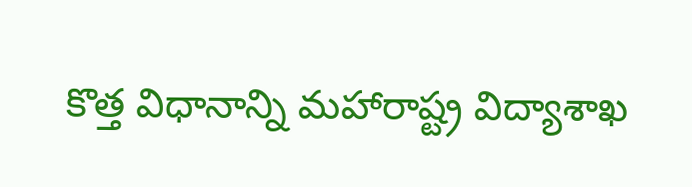కొత్త విధానాన్ని మహారాష్ట్ర విద్యాశాఖ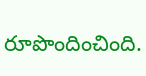రూపొందించింది.